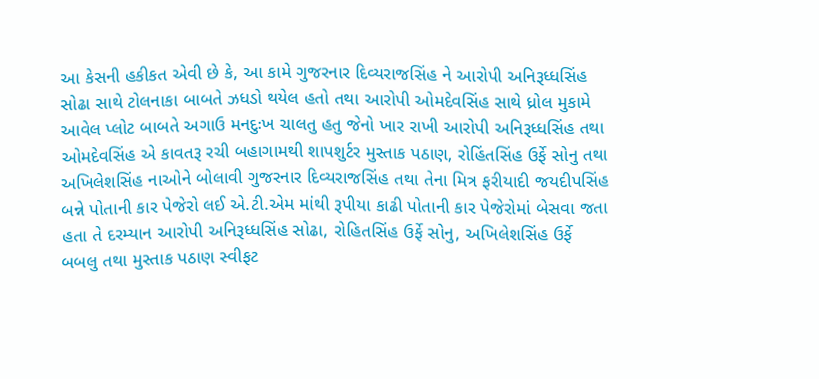આ કેસની હકીકત એવી છે કે, આ કામે ગુજરનાર દિવ્યરાજસિંહ ને આરોપી અનિરૂધ્ધસિંહ સોઢા સાથે ટોલનાકા બાબતે ઝધડો થયેલ હતો તથા આરોપી ઓમદેવસિંહ સાથે ધ્રોલ મુકામે આવેલ પ્લોટ બાબતે અગાઉ મનદુઃખ ચાલતુ હતુ જેનો ખાર રાખી આરોપી અનિરૂધ્ધસિંહ તથા ઓમદેવસિંહ એ કાવતરૂ રચી બહાગામથી શાપશુર્ટર મુસ્તાક પઠાણ, રોહિંતસિંહ ઉર્ફે સોનુ તથા અખિલેશસિંહ નાઓને બોલાવી ગુજરનાર દિવ્યરાજસિંહ તથા તેના મિત્ર ફરીયાદી જયદીપસિંહ બન્ને પોતાની કાર પેજેરો લઈ એ.ટી.એમ માંથી રૂપીયા કાઢી પોતાની કાર પેજેરોમાં બેસવા જતા હતા તે દરમ્યાન આરોપી અનિરૂધ્ધસિંહ સોઢા, રોહિતસિંહ ઉર્ફે સોનુ, અખિલેશસિંહ ઉર્ફે બબલુ તથા મુસ્તાક પઠાણ સ્વીફટ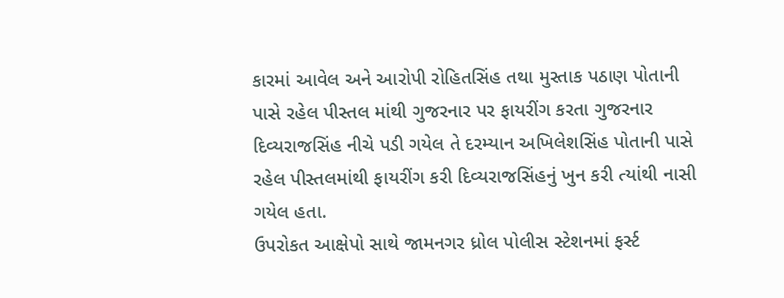કારમાં આવેલ અને આરોપી રોહિતસિંહ તથા મુસ્તાક પઠાણ પોતાની પાસે રહેલ પીસ્તલ માંથી ગુજરનાર પર ફાયરીંગ કરતા ગુજરનાર દિવ્યરાજસિંહ નીચે પડી ગયેલ તે દરમ્યાન અખિલેશસિંહ પોતાની પાસે રહેલ પીસ્તલમાંથી ફાયરીંગ કરી દિવ્યરાજસિંહનું ખુન કરી ત્યાંથી નાસી ગયેલ હતા.
ઉપરોકત આક્ષેપો સાથે જામનગર ધ્રોલ પોલીસ સ્ટેશનમાં ફર્સ્ટ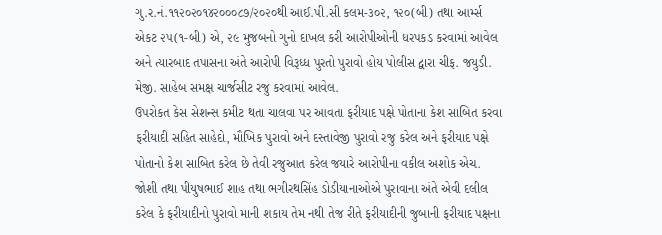ગુ.ર.નં.૧૧૨૦૨૦૧૪૨૦૦૦૮૭/૨૦૨૦થી આઈ.પી.સી કલમ-૩૦૨, ૧૨૦(બી) તથા આર્મ્સ એકટ ૨૫(૧-બી) એ, ૨૯ મુજબનો ગુનો દાખલ કરી આરોપીઓની ધરપકડ કરવામાં આવેલ અને ત્યારબાદ તપાસના અંતે આરોપી વિરૂધ્ધ પુરતો પુરાવો હોય પોલીસ દ્વારા ચીફ. જયુડી. મેજી. સાહેબ સમક્ષ ચાર્જસીટ રજુ કરવામાં આવેલ.
ઉપરોકત કેસ સેશન્સ કમીટ થતા ચાલવા પર આવતા ફરીયાદ પક્ષે પોતાના કેશ સાબિત કરવા ફરીયાદી સહિત સાહેદો, મૌખિક પુરાવો અને દસ્તાવેજી પુરાવો રજુ કરેલ અને ફરીયાદ પક્ષે પોતાનો કેશ સાબિત કરેલ છે તેવી રજુઆત કરેલ જયારે આરોપીના વકીલ અશોક એચ. જોશી તથા પીયુષભાઈ શાહ તથા ભગીરથસિંહ ડોડીયાનાઓએ પુરાવાના અંતે એવી દલીલ કરેલ કે ફરીયાદીનો પુરાવો માની શકાય તેમ નથી તેજ રીતે ફરીયાદીની જુબાની ફરીયાદ પક્ષના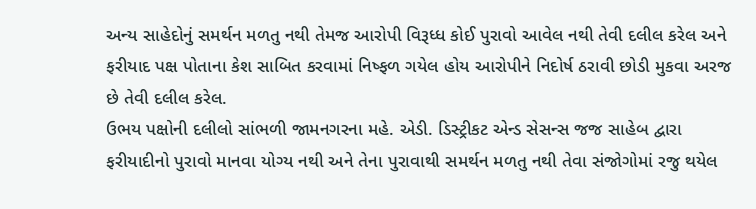અન્ય સાહેદોનું સમર્થન મળતુ નથી તેમજ આરોપી વિરૂધ્ધ કોઈ પુરાવો આવેલ નથી તેવી દલીલ કરેલ અને ફરીયાદ પક્ષ પોતાના કેશ સાબિત કરવામાં નિષ્ફળ ગયેલ હોય આરોપીને નિદોર્ષ ઠરાવી છોડી મુકવા અરજ છે તેવી દલીલ કરેલ.
ઉભય પક્ષોની દલીલો સાંભળી જામનગરના મહે. એડી. ડિસ્ટ્રીકટ એન્ડ સેસન્સ જજ સાહેબ દ્વારા ફરીયાદીનો પુરાવો માનવા યોગ્ય નથી અને તેના પુરાવાથી સમર્થન મળતુ નથી તેવા સંજોગોમાં રજુ થયેલ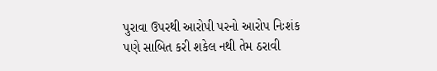પુરાવા ઉપરથી આરોપી પરનો આરોપ નિઃશંક પણે સાબિત કરી શકેલ નથી તેમ ઠરાવી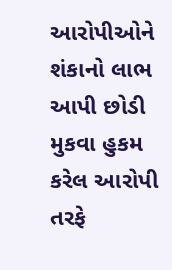આરોપીઓને શંકાનો લાભ આપી છોડી મુકવા હુકમ કરેલ આરોપી તરફે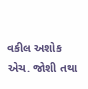વકીલ અશોક એચ. જોશી તથા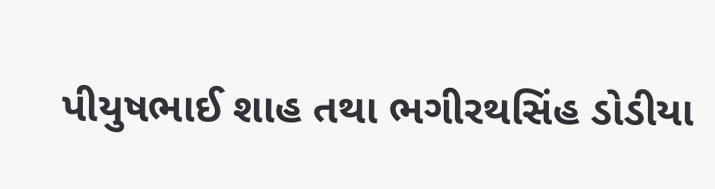પીયુષભાઈ શાહ તથા ભગીરથસિંહ ડોડીયા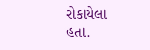રોકાયેલા હતા.